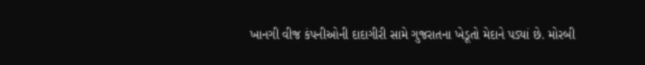ખાનગી વીજ કંપનીઓની દાદાગીરી સામે ગુજરાતના ખેડૂતો મેદાને પડ્યાં છે. મોરબી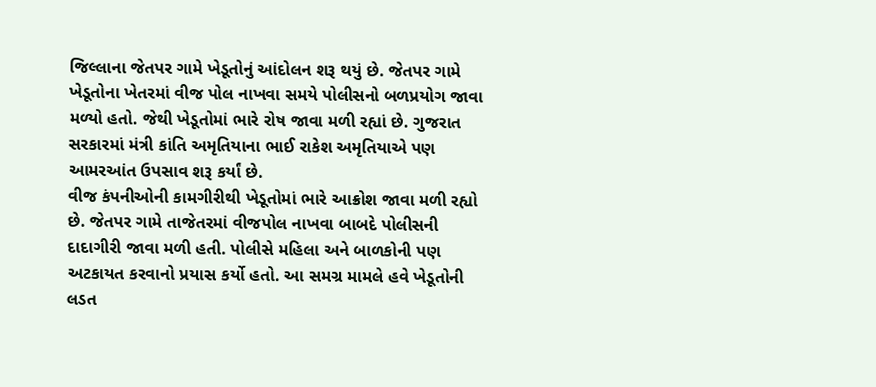જિલ્લાના જેતપર ગામે ખેડૂતોનું આંદોલન શરૂ થયું છે. જેતપર ગામે ખેડૂતોના ખેતરમાં વીજ પોલ નાખવા સમયે પોલીસનો બળપ્રયોગ જાવા મળ્યો હતો. જેથી ખેડૂતોમાં ભારે રોષ જાવા મળી રહ્યાં છે. ગુજરાત સરકારમાં મંત્રી કાંતિ અમૃતિયાના ભાઈ રાકેશ અમૃતિયાએ પણ આમરઆંત ઉપસાવ શરૂ કર્યાં છે.
વીજ કંપનીઓની કામગીરીથી ખેડૂતોમાં ભારે આક્રોશ જાવા મળી રહ્યો છે. જેતપર ગામે તાજેતરમાં વીજપોલ નાખવા બાબદે પોલીસની દાદાગીરી જાવા મળી હતી. પોલીસે મહિલા અને બાળકોની પણ અટકાયત કરવાનો પ્રયાસ કર્યો હતો. આ સમગ્ર મામલે હવે ખેડૂતોની લડત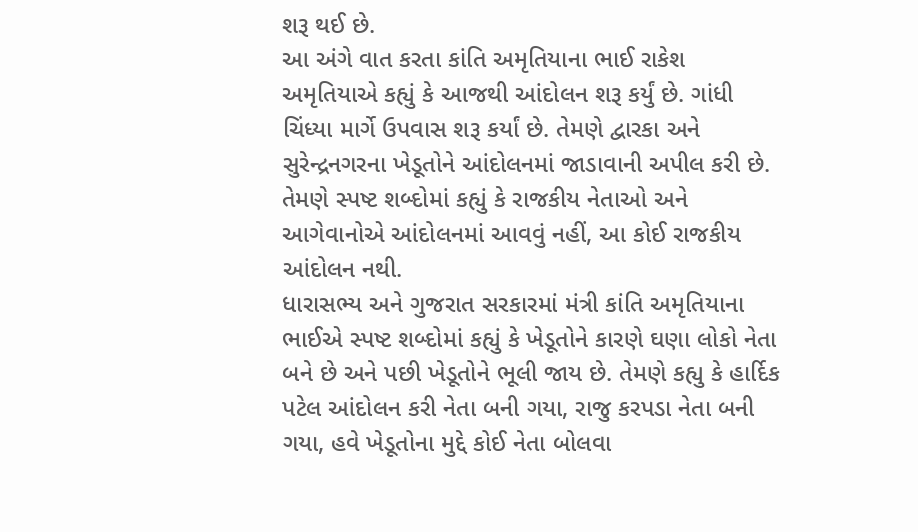શરૂ થઈ છે.
આ અંગે વાત કરતા કાંતિ અમૃતિયાના ભાઈ રાકેશ અમૃતિયાએ કહ્યું કે આજથી આંદોલન શરૂ કર્યું છે. ગાંધી ચિંધ્યા માર્ગે ઉપવાસ શરૂ કર્યાં છે. તેમણે દ્વારકા અને સુરેન્દ્રનગરના ખેડૂતોને આંદોલનમાં જાડાવાની અપીલ કરી છે. તેમણે સ્પષ્ટ શબ્દોમાં કહ્યું કે રાજકીય નેતાઓ અને આગેવાનોએ આંદોલનમાં આવવું નહીં, આ કોઈ રાજકીય આંદોલન નથી.
ધારાસભ્ય અને ગુજરાત સરકારમાં મંત્રી કાંતિ અમૃતિયાના ભાઈએ સ્પષ્ટ શબ્દોમાં કહ્યું કે ખેડૂતોને કારણે ઘણા લોકો નેતા બને છે અને પછી ખેડૂતોને ભૂલી જાય છે. તેમણે કહ્યુ કે હાર્દિક પટેલ આંદોલન કરી નેતા બની ગયા, રાજુ કરપડા નેતા બની ગયા, હવે ખેડૂતોના મુદ્દે કોઈ નેતા બોલવા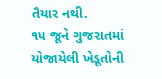તૈયાર નથી.
૧૫ જૂને ગુજરાતમાં યોજાયેલી ખેડૂતોની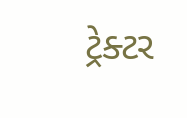ટ્રેક્ટર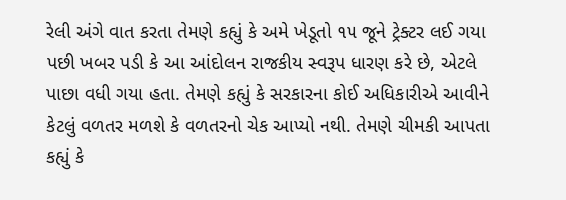રેલી અંગે વાત કરતા તેમણે કહ્યું કે અમે ખેડૂતો ૧૫ જૂને ટ્રેક્ટર લઈ ગયા પછી ખબર પડી કે આ આંદોલન રાજકીય સ્વરૂપ ધારણ કરે છે, એટલે પાછા વધી ગયા હતા. તેમણે કહ્યું કે સરકારના કોઈ અધિકારીએ આવીને કેટલું વળતર મળશે કે વળતરનો ચેક આપ્યો નથી. તેમણે ચીમકી આપતા કહ્યું કે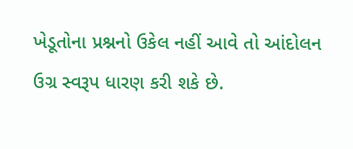ખેડૂતોના પ્રશ્નનો ઉકેલ નહીં આવે તો આંદોલન ઉગ્ર સ્વરૂપ ધારણ કરી શકે છે.